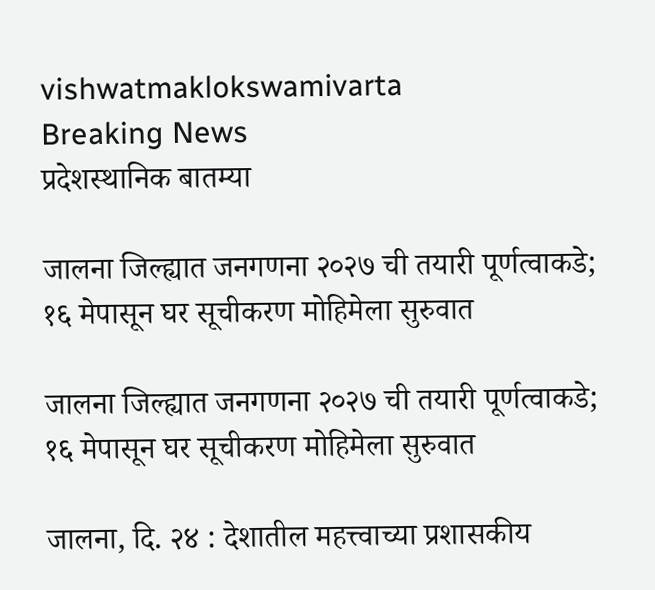vishwatmaklokswamivarta
Breaking News
प्रदेशस्थानिक बातम्या

जालना जिल्ह्यात जनगणना २०२७ ची तयारी पूर्णत्वाकडे; १६ मेपासून घर सूचीकरण मोहिमेला सुरुवात

जालना जिल्ह्यात जनगणना २०२७ ची तयारी पूर्णत्वाकडे; १६ मेपासून घर सूचीकरण मोहिमेला सुरुवात

जालना, दि. २४ : देशातील महत्त्वाच्या प्रशासकीय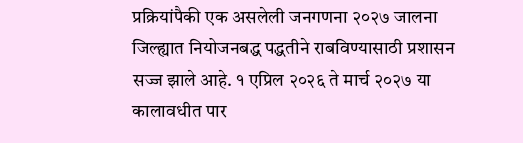प्रक्रियांपैकी एक असलेली जनगणना २०२७ जालना जिल्ह्यात नियोजनबद्ध पद्धतीने राबविण्यासाठी प्रशासन सज्ज झाले आहे. १ एप्रिल २०२६ ते मार्च २०२७ या कालावधीत पार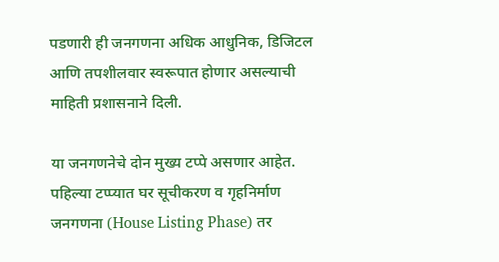पडणारी ही जनगणना अधिक आधुनिक, डिजिटल आणि तपशीलवार स्वरूपात होणार असल्याची माहिती प्रशासनाने दिली.

या जनगणनेचे दोन मुख्य टप्पे असणार आहेत. पहिल्या टप्प्यात घर सूचीकरण व गृहनिर्माण जनगणना (House Listing Phase) तर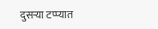दुसऱ्या टप्प्यात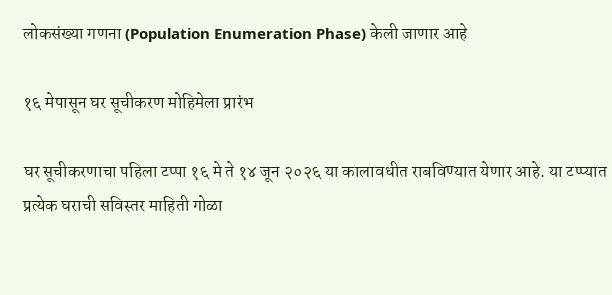लोकसंख्या गणना (Population Enumeration Phase) केली जाणार आहे

१६ मेपासून घर सूचीकरण मोहिमेला प्रारंभ

घर सूचीकरणाचा पहिला टप्पा १६ मे ते १४ जून २०२६ या कालावधीत राबविण्यात येणार आहे. या टप्प्यात प्रत्येक घराची सविस्तर माहिती गोळा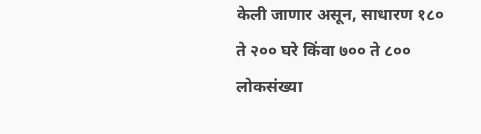केली जाणार असून, साधारण १८० ते २०० घरे किंवा ७०० ते ८०० लोकसंख्या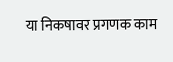या निकषावर प्रगणक काम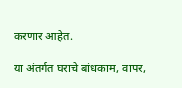करणार आहेत.

या अंतर्गत घराचे बांधकाम, वापर,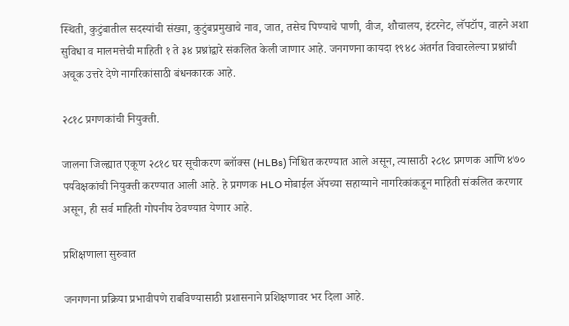स्थिती, कुटुंबातील सदस्यांची संख्या, कुटुंबप्रमुखाचे नाव, जात, तसेच पिण्याचे पाणी, वीज, शौचालय, इंटरनेट, लॅपटॉप, वाहने अशा सुविधा व मालमत्तेची माहिती १ ते ३४ प्रश्नांद्वारे संकलित केली जाणार आहे. जनगणना कायदा १९४८ अंतर्गत विचारलेल्या प्रश्नांची अचूक उत्तरे देणे नागरिकांसाठी बंधनकारक आहे.

२८१८ प्रगणकांची नियुक्ती.

जालना जिल्ह्यात एकूण २८१८ घर सूचीकरण ब्लॉक्स (HLBs) निश्चित करण्यात आले असून, त्यासाठी २८१८ प्रगणक आणि ४७० पर्यवेक्षकांची नियुक्ती करण्यात आली आहे. हे प्रगणक HLO मोबाईल अ‍ॅपच्या सहाय्याने नागरिकांकडून माहिती संकलित करणार असून, ही सर्व माहिती गोपनीय ठेवण्यात येणार आहे.

प्रशिक्षणाला सुरुवात

जनगणना प्रक्रिया प्रभावीपणे राबविण्यासाठी प्रशासनाने प्रशिक्षणावर भर दिला आहे.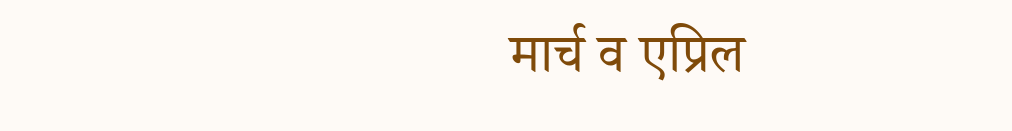मार्च व एप्रिल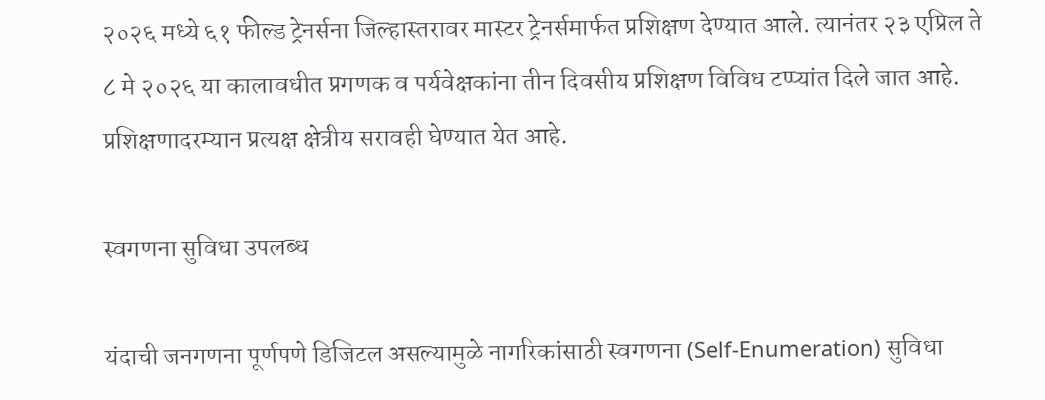२०२६ मध्ये ६१ फील्ड ट्रेनर्सना जिल्हास्तरावर मास्टर ट्रेनर्समार्फत प्रशिक्षण देण्यात आले. त्यानंतर २३ एप्रिल ते ८ मे २०२६ या कालावधीत प्रगणक व पर्यवेक्षकांना तीन दिवसीय प्रशिक्षण विविध टप्प्यांत दिले जात आहे. प्रशिक्षणादरम्यान प्रत्यक्ष क्षेत्रीय सरावही घेण्यात येत आहे.

स्वगणना सुविधा उपलब्ध

यंदाची जनगणना पूर्णपणे डिजिटल असल्यामुळे नागरिकांसाठी स्वगणना (Self-Enumeration) सुविधा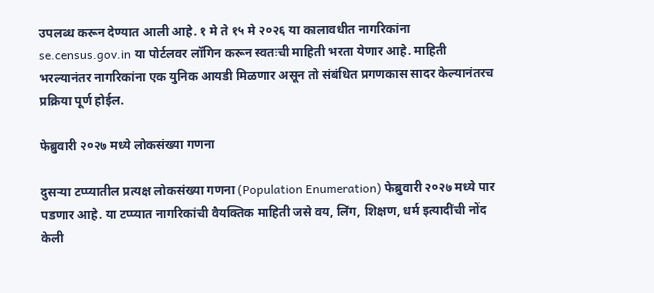उपलब्ध करून देण्यात आली आहे. १ मे ते १५ मे २०२६ या कालावधीत नागरिकांना se.census.gov.in या पोर्टलवर लॉगिन करून स्वतःची माहिती भरता येणार आहे. माहिती भरल्यानंतर नागरिकांना एक युनिक आयडी मिळणार असून तो संबंधित प्रगणकास सादर केल्यानंतरच प्रक्रिया पूर्ण होईल.

फेब्रुवारी २०२७ मध्ये लोकसंख्या गणना

दुसऱ्या टप्प्यातील प्रत्यक्ष लोकसंख्या गणना (Population Enumeration) फेब्रुवारी २०२७ मध्ये पार पडणार आहे. या टप्प्यात नागरिकांची वैयक्तिक माहिती जसे वय, लिंग, शिक्षण, धर्म इत्यादींची नोंद केली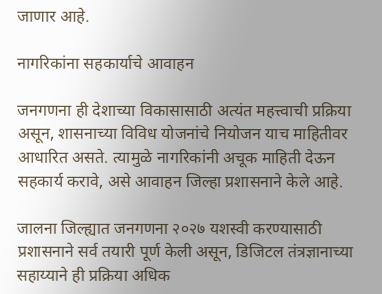जाणार आहे.

नागरिकांना सहकार्याचे आवाहन

जनगणना ही देशाच्या विकासासाठी अत्यंत महत्त्वाची प्रक्रिया असून, शासनाच्या विविध योजनांचे नियोजन याच माहितीवर आधारित असते. त्यामुळे नागरिकांनी अचूक माहिती देऊन सहकार्य करावे, असे आवाहन जिल्हा प्रशासनाने केले आहे.

जालना जिल्ह्यात जनगणना २०२७ यशस्वी करण्यासाठी प्रशासनाने सर्व तयारी पूर्ण केली असून, डिजिटल तंत्रज्ञानाच्या सहाय्याने ही प्रक्रिया अधिक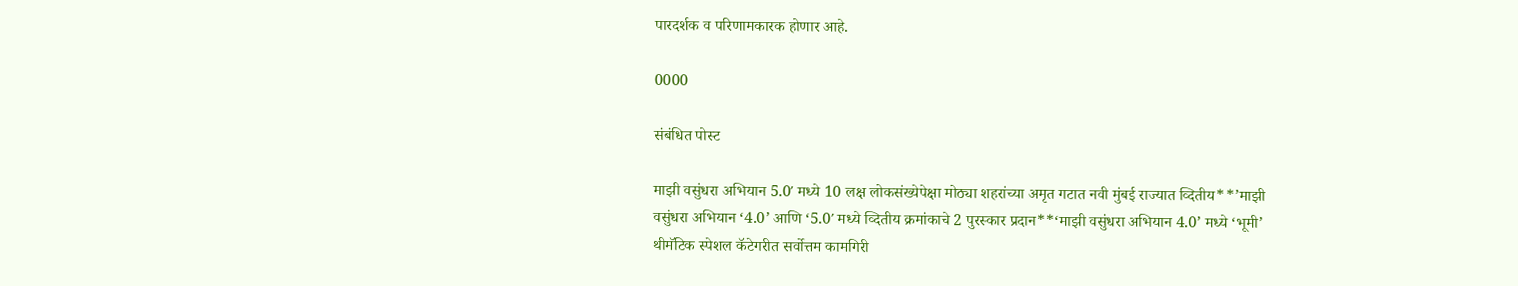पारदर्शक व परिणामकारक होणार आहे.

0000

संबंधित पोस्ट

माझी वसुंधरा अभियान 5.0′ मध्ये 10 लक्ष लोकसंख्येपेक्षा मोठ्या शहरांच्या अमृत गटात नवी मुंबई राज्यात व्दितीय**’माझी वसुंधरा अभियान ‘4.0’ आणि ‘5.0′ मध्ये व्दितीय क्रमांकाचे 2 पुरस्कार प्रदान**‘माझी वसुंधरा अभियान 4.0’ मध्ये ‘भूमी’ थीमॅटिक स्पेशल कॅटेगरीत सर्वोत्तम कामगिरी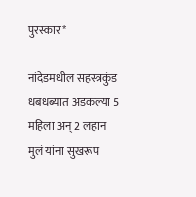पुरस्कार*

नांदेडमधील सहस्त्रकुंड धबधब्यात अडकल्या 5 महिला अन् 2 लहान मुलं यांना सुखरूप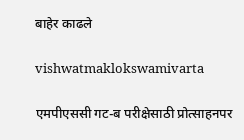बाहेर काढले

vishwatmaklokswamivarta

एमपीएससी गट-ब परीक्षेसाठी प्रोत्साहनपर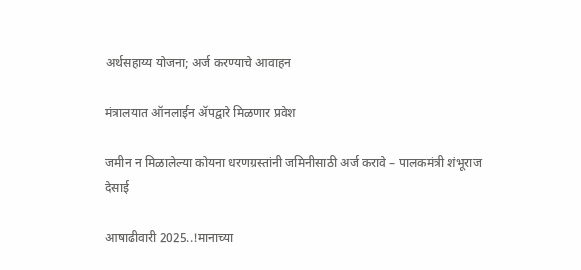अर्थसहाय्य योजना; अर्ज करण्याचे आवाहन

मंत्रालयात ऑनलाईन ॲपद्वारे मिळणार प्रवेश

जमीन न मिळालेल्या कोयना धरणग्रस्तांनी जमिनीसाठी अर्ज करावे – पालकमंत्री शंभूराज देसाई

आषाढीवारी 2025..!मानाच्या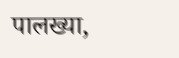पालख्या,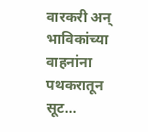वारकरी अन्  भाविकांच्या वाहनांना पथकरातून सूट…